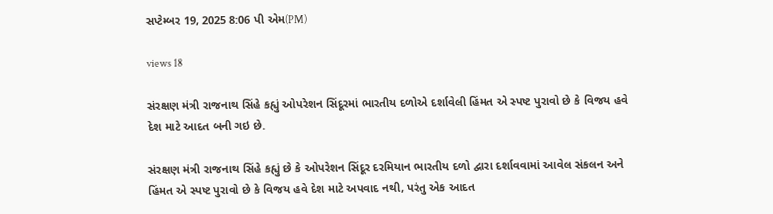સપ્ટેમ્બર 19, 2025 8:06 પી એમ(PM)

views 18

સંરક્ષણ મંત્રી રાજનાથ સિંહે કહ્યું ઓપરેશન સિંદૂરમાં ભારતીય દળોએ દર્શાવેલી હિંમત એ સ્પષ્ટ પુરાવો છે કે વિજય હવે દેશ માટે આદત બની ગઇ છે.

સંરક્ષણ મંત્રી રાજનાથ સિંહે કહ્યું છે કે ઓપરેશન સિંદૂર દરમિયાન ભારતીય દળો દ્વારા દર્શાવવામાં આવેલ સંકલન અને હિંમત એ સ્પષ્ટ પુરાવો છે કે વિજય હવે દેશ માટે અપવાદ નથી, પરંતુ એક આદત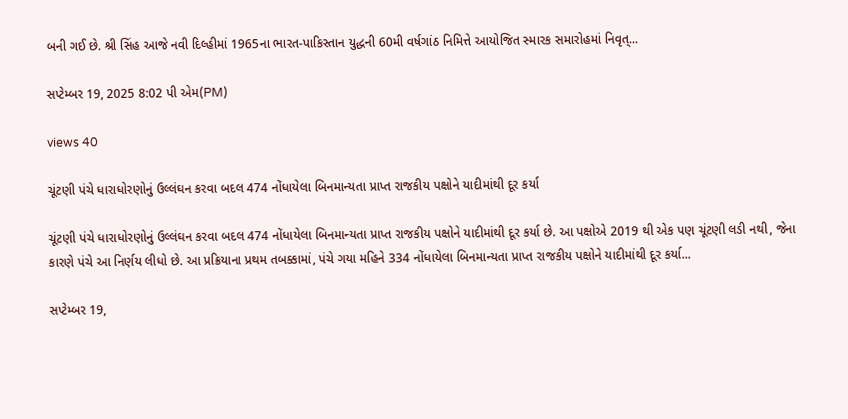બની ગઈ છે. શ્રી સિંહ આજે નવી દિલ્હીમાં 1965ના ભારત-પાકિસ્તાન યુદ્ધની 60મી વર્ષગાંઠ નિમિત્તે આયોજિત સ્મારક સમારોહમાં નિવૃત્...

સપ્ટેમ્બર 19, 2025 8:02 પી એમ(PM)

views 40

ચૂંટણી પંચે ધારાધોરણોનું ઉલ્લંઘન કરવા બદલ 474 નોંધાયેલા બિનમાન્યતા પ્રાપ્ત રાજકીય પક્ષોને યાદીમાંથી દૂર કર્યા

ચૂંટણી પંચે ધારાધોરણોનું ઉલ્લંઘન કરવા બદલ 474 નોંધાયેલા બિનમાન્યતા પ્રાપ્ત રાજકીય પક્ષોને યાદીમાંથી દૂર કર્યા છે. આ પક્ષોએ 2019 થી એક પણ ચૂંટણી લડી નથી, જેના કારણે પંચે આ નિર્ણય લીધો છે. આ પ્રક્રિયાના પ્રથમ તબક્કામાં, પંચે ગયા મહિને 334 નોંધાયેલા બિનમાન્યતા પ્રાપ્ત રાજકીય પક્ષોને યાદીમાંથી દૂર કર્યા...

સપ્ટેમ્બર 19,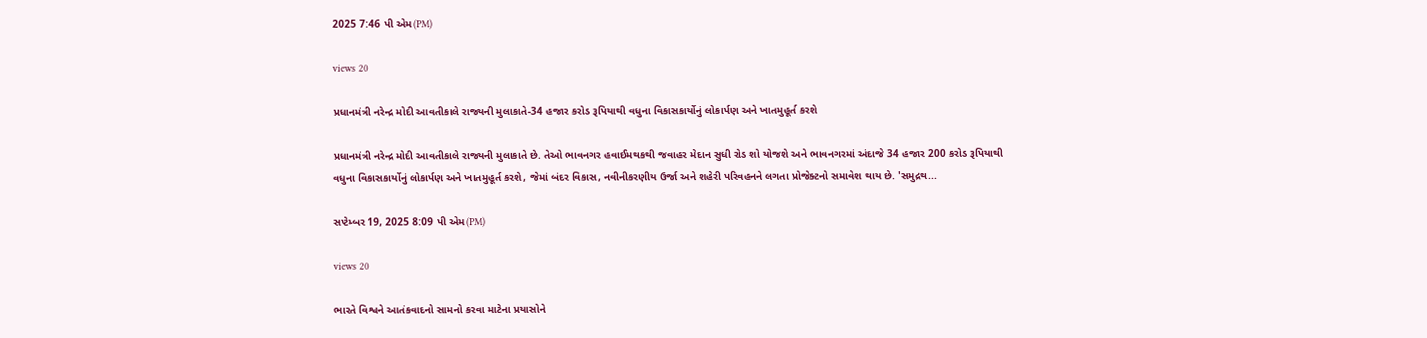2025 7:46 પી એમ(PM)

views 20

પ્રધાનમંત્રી નરેન્દ્ર મોદી આવતીકાલે રાજ્યની મુલાકાતે-34 હજાર કરોડ રૂપિયાથી વધુના વિકાસકાર્યોનું લોકાર્પણ અને ખાતમુહૂર્ત કરશે

પ્રધાનમંત્રી નરેન્દ્ર મોદી આવતીકાલે રાજ્યની મુલાકાતે છે. તેઓ ભાવનગર હવાઈમથકથી જવાહર મેદાન સુધી રોડ શો યોજશે અને ભાવનગરમાં અંદાજે 34 હજાર 200 કરોડ રૂપિયાથી વધુના વિકાસકાર્યોનું લોકાર્પણ અને ખાતમુહૂર્ત કરશે, જેમાં બંદર વિકાસ, નવીનીકરણીય ઉર્જા અને શહેરી પરિવહનને લગતા પ્રોજેક્ટનો સમાવેશ થાય છે. 'સમુદ્રથ...

સપ્ટેમ્બર 19, 2025 8:09 પી એમ(PM)

views 20

ભારતે વિશ્વને આતંકવાદનો સામનો કરવા માટેના પ્રયાસોને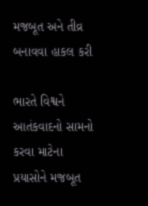મજબૂત અને તીવ્ર બનાવવા હાકલ કરી

ભારતે વિશ્વને આતંકવાદનો સામનો કરવા માટેના પ્રયાસોને મજબૂત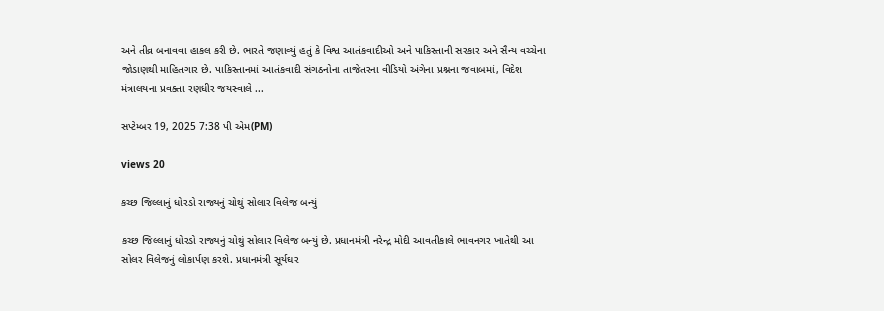અને તીવ્ર બનાવવા હાકલ કરી છે. ભારતે જણાવ્યું હતું કે વિશ્વ આતંકવાદીઓ અને પાકિસ્તાની સરકાર અને સૈન્ય વચ્ચેના જોડાણથી માહિતગાર છે. પાકિસ્તાનમાં આતંકવાદી સંગઠનોના તાજેતરના વીડિયો અંગેના પ્રશ્નના જવાબમાં, વિદેશ મંત્રાલયના પ્રવક્તા રણધીર જયસ્વાલે ...

સપ્ટેમ્બર 19, 2025 7:38 પી એમ(PM)

views 20

કચ્છ જિલ્લાનું ધોરડો રાજ્યનું ચોથું સોલાર વિલેજ બન્યું

કચ્છ જિલ્લાનું ધોરડો રાજ્યનું ચોથું સોલાર વિલેજ બન્યું છે. પ્રધાનમંત્રી નરેન્દ્ર મોદી આવતીકાલે ભાવનગર ખાતેથી આ સોલર વિલેજનું લોકાર્પણ કરશે. પ્રધાનમંત્રી સૂર્યઘર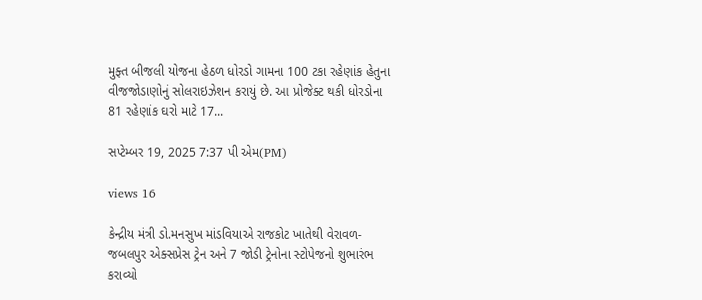મુફ્ત બીજલી યોજના હેઠળ ધોરડો ગામના 100 ટકા રહેણાંક હેતુના વીજજોડાણોનું સોલરાઇઝેશન કરાયું છે. આ પ્રોજેક્ટ થકી ધોરડોના 81 રહેણાંક ઘરો માટે 17...

સપ્ટેમ્બર 19, 2025 7:37 પી એમ(PM)

views 16

કેન્દ્રીય મંત્રી ડો.મનસુખ માંડવિયાએ રાજકોટ ખાતેથી વેરાવળ-જબલપુર એક્સપ્રેસ ટ્રેન અને 7 જોડી ટ્રેનોના સ્ટોપેજનો શુભારંભ કરાવ્યો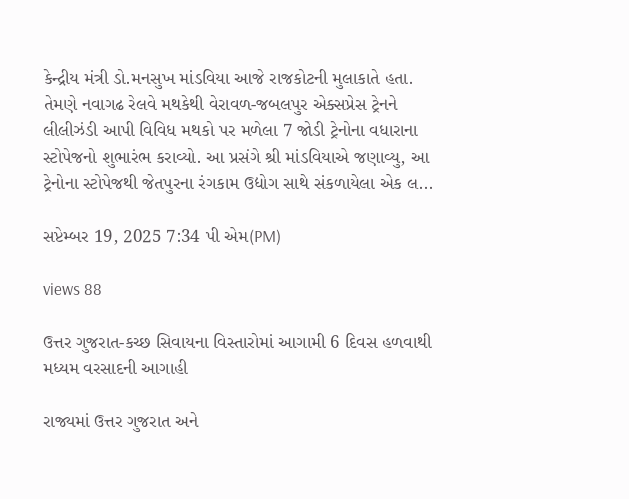કેન્દ્રીય મંત્રી ડો.મનસુખ માંડવિયા આજે રાજકોટની મુલાકાતે હતા. તેમણે નવાગઢ રેલવે મથકેથી વેરાવળ-જબલપુર એક્સપ્રેસ ટ્રેનને લીલીઝંડી આપી વિવિધ મથકો પર મળેલા 7 જોડી ટ્રેનોના વધારાના સ્ટોપેજનો શુભારંભ કરાવ્યો. આ પ્રસંગે શ્રી માંડવિયાએ જણાવ્યુ, આ ટ્રેનોના સ્ટોપેજથી જેતપુરના રંગકામ ઉદ્યોગ સાથે સંકળાયેલા એક લ...

સપ્ટેમ્બર 19, 2025 7:34 પી એમ(PM)

views 88

ઉત્તર ગુજરાત-કચ્છ સિવાયના વિસ્તારોમાં આગામી 6 દિવસ હળવાથી મધ્યમ વરસાદની આગાહી

રાજ્યમાં ઉત્તર ગુજરાત અને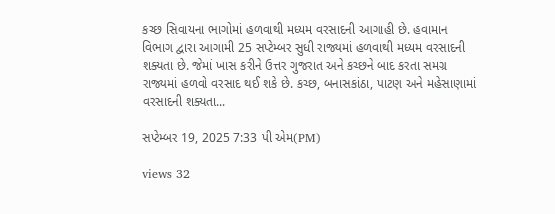કચ્છ સિવાયના ભાગોમાં હળવાથી મધ્યમ વરસાદની આગાહી છે. હવામાન વિભાગ દ્વારા આગામી 25 સપ્ટેમ્બર સુધી રાજ્યમાં હળવાથી મધ્યમ વરસાદની શક્યતા છે. જેમાં ખાસ કરીને ઉત્તર ગુજરાત અને કચ્છને બાદ કરતા સમગ્ર રાજ્યમાં હળવો વરસાદ થઈ શકે છે. કચ્છ, બનાસકાંઠા, પાટણ અને મહેસાણામાં વરસાદની શક્યતા...

સપ્ટેમ્બર 19, 2025 7:33 પી એમ(PM)

views 32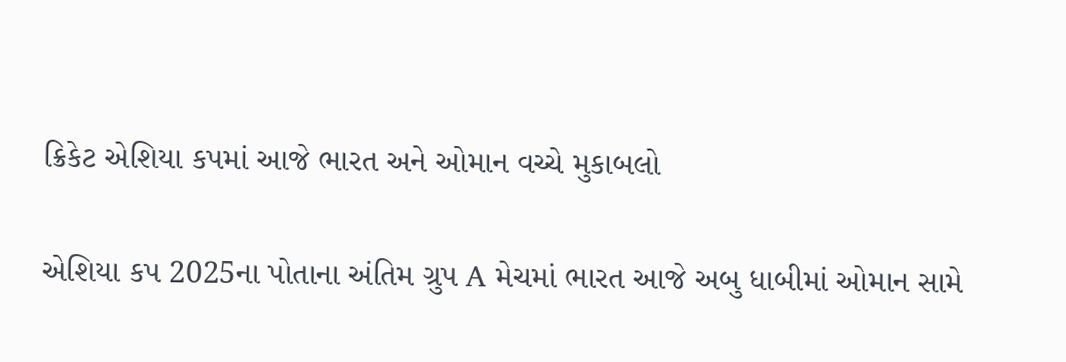ક્રિકેટ એશિયા કપમાં આજે ભારત અને ઓમાન વચ્ચે મુકાબલો

એશિયા કપ 2025ના પોતાના અંતિમ ગ્રુપ A મેચમાં ભારત આજે અબુ ધાબીમાં ઓમાન સામે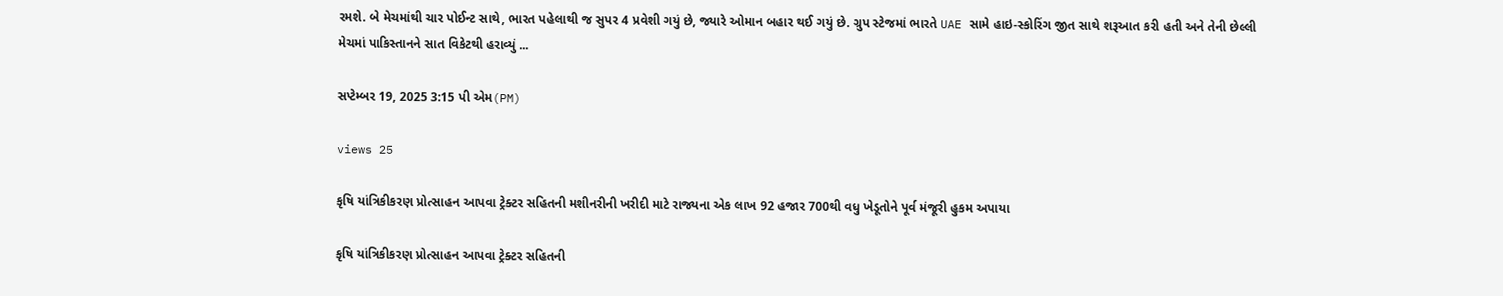રમશે. બે મેચમાંથી ચાર પોઈન્ટ સાથે, ભારત પહેલાથી જ સુપર 4 પ્રવેશી ગયું છે, જ્યારે ઓમાન બહાર થઈ ગયું છે. ગ્રુપ સ્ટેજમાં ભારતે UAE સામે હાઇ-સ્કોરિંગ જીત સાથે શરૂઆત કરી હતી અને તેની છેલ્લી મેચમાં પાકિસ્તાનને સાત વિકેટથી હરાવ્યું ...

સપ્ટેમ્બર 19, 2025 3:15 પી એમ(PM)

views 25

કૃષિ યાંત્રિકીકરણ પ્રોત્સાહન આપવા ટ્રેક્ટર સહિતની મશીનરીની ખરીદી માટે રાજ્યના એક લાખ 92 હજાર 700થી વધુ ખેડૂતોને પૂર્વ મંજૂરી હુકમ અપાયા

કૃષિ યાંત્રિકીકરણ પ્રોત્સાહન આપવા ટ્રેક્ટર સહિતની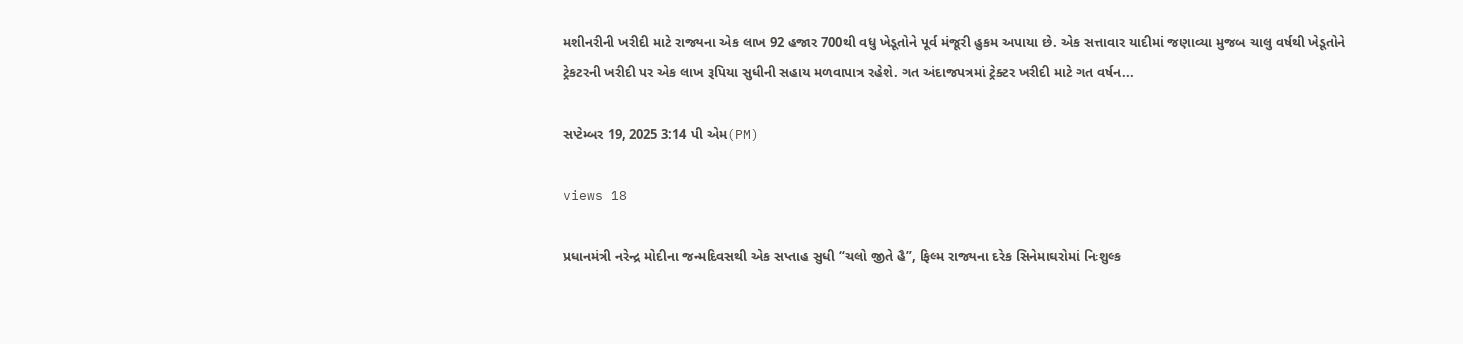મશીનરીની ખરીદી માટે રાજ્યના એક લાખ 92 હજાર 700થી વધુ ખેડૂતોને પૂર્વ મંજૂરી હુકમ અપાયા છે. એક સત્તાવાર યાદીમાં જણાવ્યા મુજબ ચાલુ વર્ષથી ખેડૂતોને ટ્રેકટરની ખરીદી પર એક લાખ રૂપિયા સુધીની સહાય મળવાપાત્ર રહેશે. ગત અંદાજપત્રમાં ટ્રેક્ટર ખરીદી માટે ગત વર્ષન...

સપ્ટેમ્બર 19, 2025 3:14 પી એમ(PM)

views 18

પ્રધાનમંત્રી નરેન્દ્ર મોદીના જન્મદિવસથી એક સપ્તાહ સુધી “ચલો જીતે હૈ”, ફિલ્મ રાજ્યના દરેક સિનેમાઘરોમાં નિઃશુલ્ક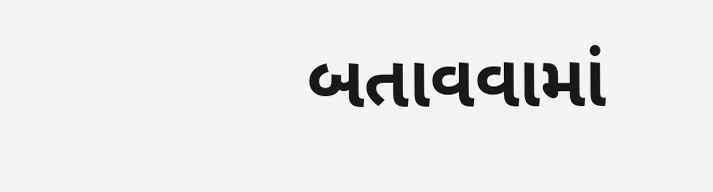બતાવવામાં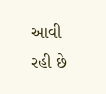આવી રહી છે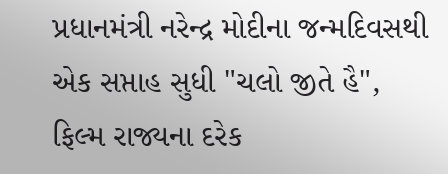પ્રધાનમંત્રી નરેન્દ્ર મોદીના જન્મદિવસથી એક સપ્તાહ સુધી "ચલો જીતે હૈ", ફિલ્મ રાજ્યના દરેક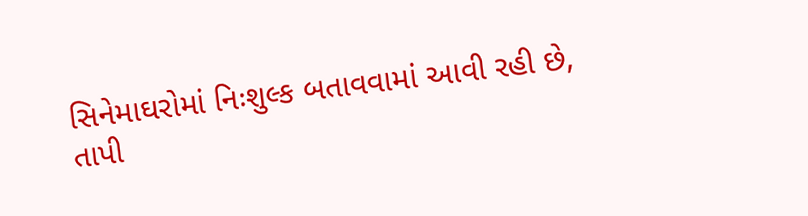સિનેમાઘરોમાં નિઃશુલ્ક બતાવવામાં આવી રહી છે, તાપી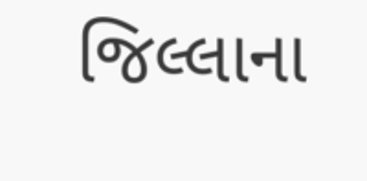જિલ્લાના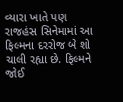વ્યારા ખાતે પણ રાજહંસ સિનેમામાં આ ફિલ્મના દરરોજ બે શો ચાલી રહ્યા છે. ફિલ્મને જોઈ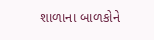શાળાના બાળકોને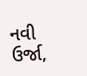નવી ઉર્જા,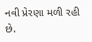નવી પ્રેરણા મળી રહી છે.